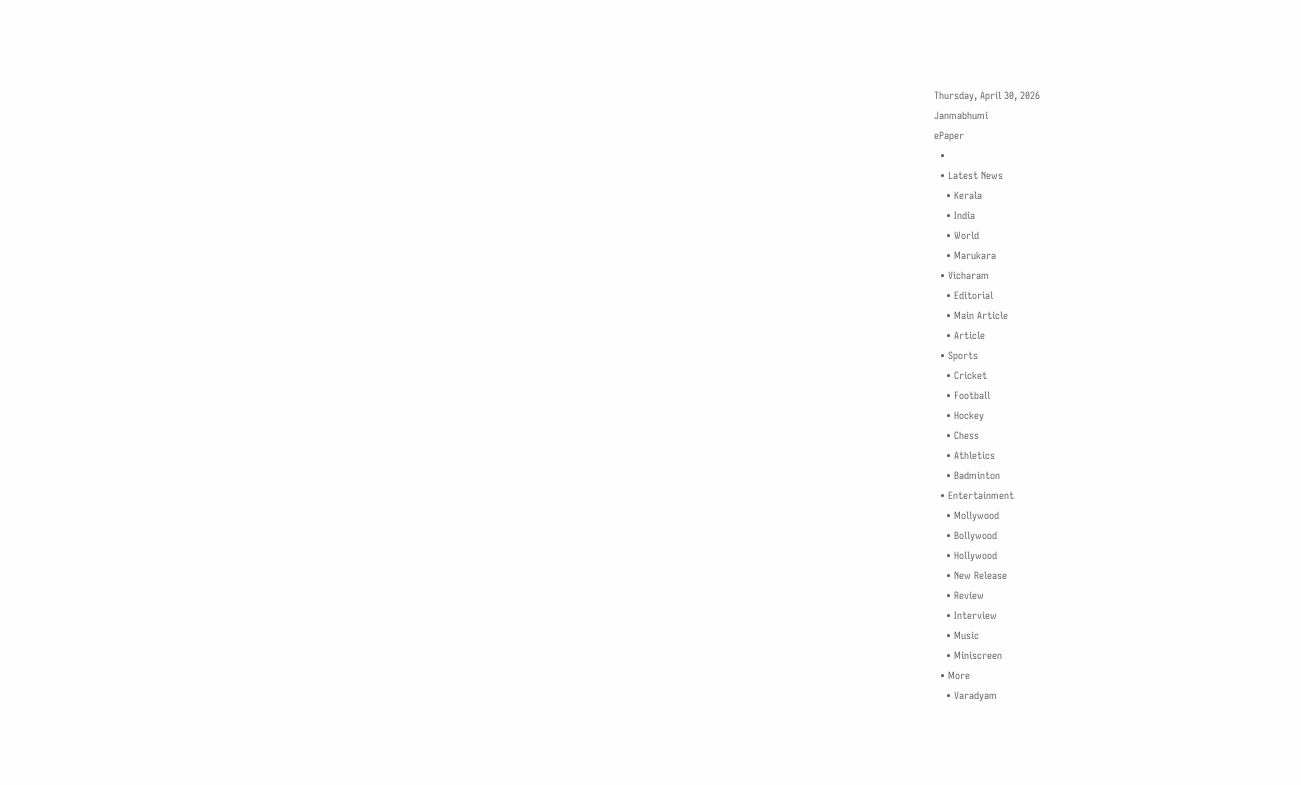Thursday, April 30, 2026
Janmabhumi
ePaper
  •
  • Latest News
    • Kerala
    • India
    • World
    • Marukara
  • Vicharam
    • Editorial
    • Main Article
    • Article
  • Sports
    • Cricket
    • Football
    • Hockey
    • Chess
    • Athletics
    • Badminton
  • Entertainment
    • Mollywood
    • Bollywood
    • Hollywood
    • New Release
    • Review
    • Interview
    • Music
    • Miniscreen
  • More
    • Varadyam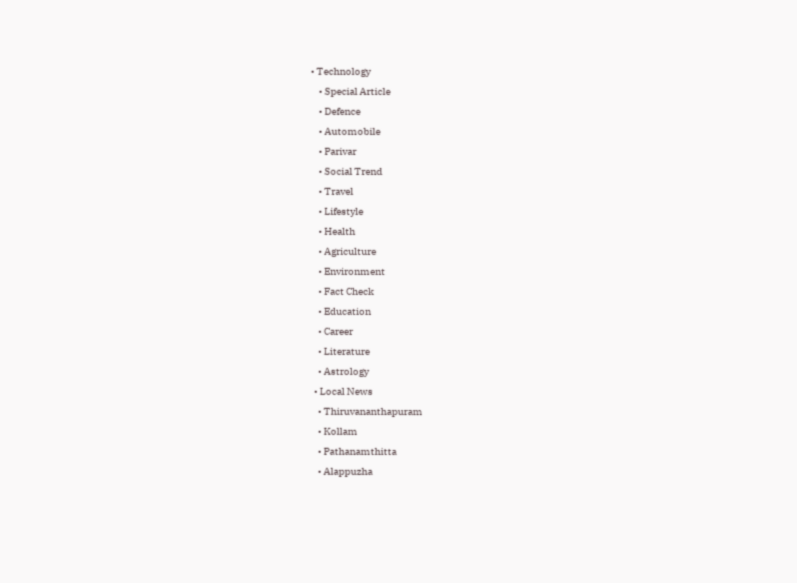• Technology
    • Special Article
    • Defence
    • Automobile
    • Parivar
    • Social Trend
    • Travel
    • Lifestyle
    • Health
    • Agriculture
    • Environment
    • Fact Check
    • Education
    • Career
    • Literature
    • Astrology
  • Local News
    • Thiruvananthapuram
    • Kollam
    • Pathanamthitta
    • Alappuzha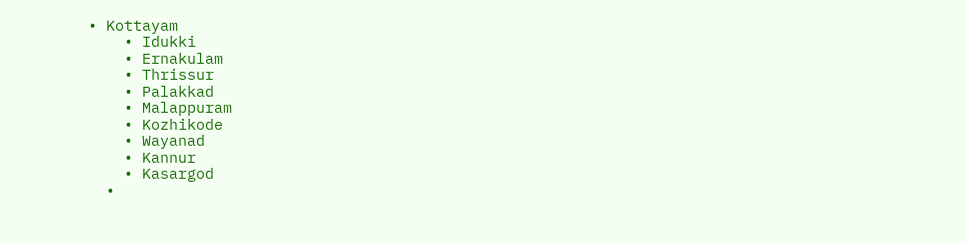• Kottayam
    • Idukki
    • Ernakulam
    • Thrissur
    • Palakkad
    • Malappuram
    • Kozhikode
    • Wayanad
    • Kannur
    • Kasargod
  •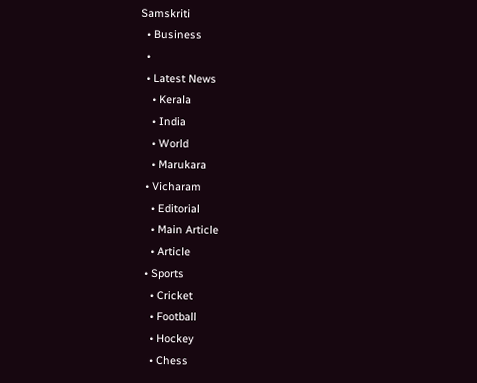Samskriti
  • Business
  •
  • Latest News
    • Kerala
    • India
    • World
    • Marukara
  • Vicharam
    • Editorial
    • Main Article
    • Article
  • Sports
    • Cricket
    • Football
    • Hockey
    • Chess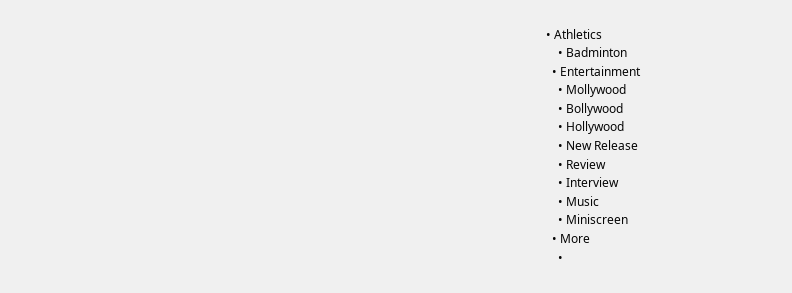• Athletics
    • Badminton
  • Entertainment
    • Mollywood
    • Bollywood
    • Hollywood
    • New Release
    • Review
    • Interview
    • Music
    • Miniscreen
  • More
    •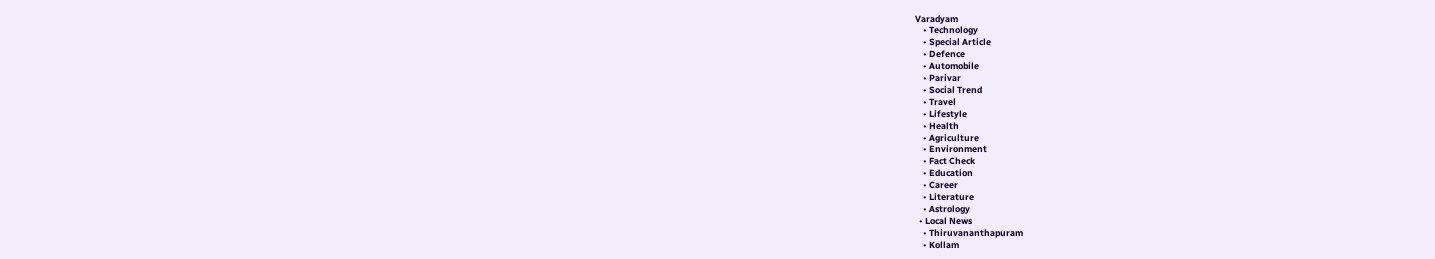Varadyam
    • Technology
    • Special Article
    • Defence
    • Automobile
    • Parivar
    • Social Trend
    • Travel
    • Lifestyle
    • Health
    • Agriculture
    • Environment
    • Fact Check
    • Education
    • Career
    • Literature
    • Astrology
  • Local News
    • Thiruvananthapuram
    • Kollam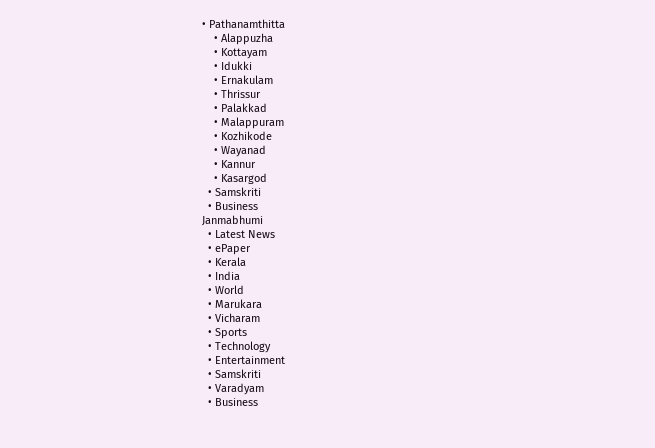• Pathanamthitta
    • Alappuzha
    • Kottayam
    • Idukki
    • Ernakulam
    • Thrissur
    • Palakkad
    • Malappuram
    • Kozhikode
    • Wayanad
    • Kannur
    • Kasargod
  • Samskriti
  • Business
Janmabhumi
  • Latest News
  • ePaper
  • Kerala
  • India
  • World
  • Marukara
  • Vicharam
  • Sports
  • Technology
  • Entertainment
  • Samskriti
  • Varadyam
  • Business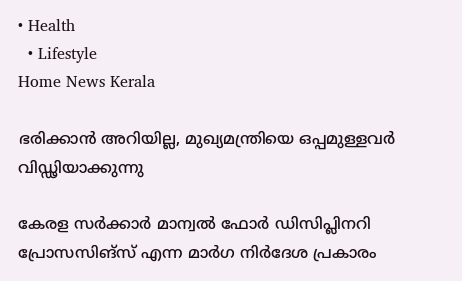• Health
  • Lifestyle
Home News Kerala

ഭരിക്കാന്‍ അറിയില്ല, മുഖ്യമന്ത്രിയെ ഒപ്പമുള്ളവര്‍ വിഡ്ഢിയാക്കുന്നു

കേരള സര്‍ക്കാര്‍ മാന്വല്‍ ഫോര്‍ ഡിസിപ്ലിനറി പ്രോസസിങ്സ് എന്ന മാര്‍ഗ നിര്‍ദേശ പ്രകാരം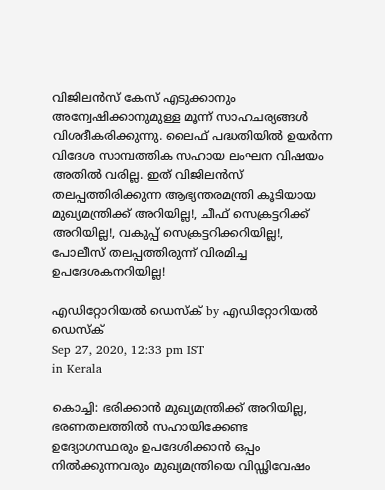വിജിലന്‍സ് കേസ് എടുക്കാനും അന്വേഷിക്കാനുമുള്ള മൂന്ന് സാഹചര്യങ്ങള്‍ വിശദീകരിക്കുന്നു. ലൈഫ് പദ്ധതിയില്‍ ഉയര്‍ന്ന വിദേശ സാമ്പത്തിക സഹായ ലംഘന വിഷയം അതില്‍ വരില്ല. ഇത് വിജിലന്‍സ് തലപ്പത്തിരിക്കുന്ന ആഭ്യന്തരമന്ത്രി കൂടിയായ മുഖ്യമന്ത്രിക്ക് അറിയില്ല!, ചീഫ് സെക്രട്ടറിക്ക് അറിയില്ല!, വകുപ്പ് സെക്രട്ടറിക്കറിയില്ല!, പോലീസ് തലപ്പത്തിരുന്ന് വിരമിച്ച ഉപദേശകനറിയില്ല!

എഡിറ്റോറിയൽ ഡെസ്ക് by എഡിറ്റോറിയൽ ഡെസ്ക്
Sep 27, 2020, 12:33 pm IST
in Kerala

കൊച്ചി: ഭരിക്കാന്‍ മുഖ്യമന്ത്രിക്ക് അറിയില്ല, ഭരണതലത്തില്‍ സഹായിക്കേണ്ട ഉദ്യോഗസ്ഥരും ഉപദേശിക്കാന്‍ ഒപ്പം നില്‍ക്കുന്നവരും മുഖ്യമന്ത്രിയെ വിഡ്ഢിവേഷം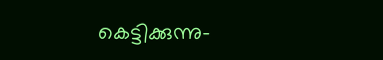കെട്ടിക്കുന്നു-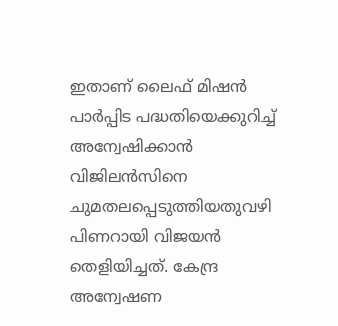ഇതാണ് ലൈഫ് മിഷന്‍ പാര്‍പ്പിട പദ്ധതിയെക്കുറിച്ച് അന്വേഷിക്കാന്‍ വിജിലന്‍സിനെ ചുമതലപ്പെടുത്തിയതുവഴി പിണറായി വിജയന്‍ തെളിയിച്ചത്. കേന്ദ്ര അന്വേഷണ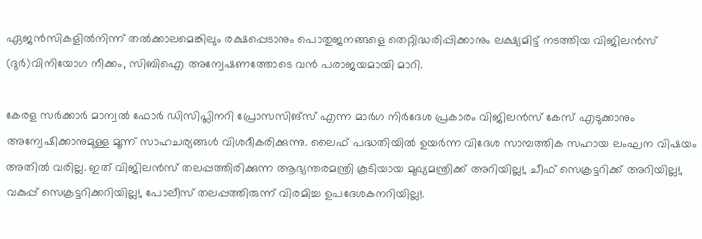ഏജന്‍സികളില്‍നിന്ന് തല്‍ക്കാലമെങ്കിലും രക്ഷപ്പെടാനും പൊതുജനങ്ങളെ തെറ്റിദ്ധരിപ്പിക്കാനും ലക്ഷ്യമിട്ട് നടത്തിയ വിജിലന്‍സ് (ദുര്‍)വിനിയോഗ നീക്കം, സിബിഐ അന്വേഷണത്തോടെ വന്‍ പരാജയമായി മാറി.

കേരള സര്‍ക്കാര്‍ മാന്വല്‍ ഫോര്‍ ഡിസിപ്ലിനറി പ്രോസസിങ്സ് എന്ന മാര്‍ഗ നിര്‍ദേശ പ്രകാരം വിജിലന്‍സ് കേസ് എടുക്കാനും അന്വേഷിക്കാനുമുള്ള മൂന്ന് സാഹചര്യങ്ങള്‍ വിശദീകരിക്കുന്നു. ലൈഫ് പദ്ധതിയില്‍ ഉയര്‍ന്ന വിദേശ സാമ്പത്തിക സഹായ ലംഘന വിഷയം അതില്‍ വരില്ല. ഇത് വിജിലന്‍സ് തലപ്പത്തിരിക്കുന്ന ആഭ്യന്തരമന്ത്രി കൂടിയായ മുഖ്യമന്ത്രിക്ക് അറിയില്ല!, ചീഫ് സെക്രട്ടറിക്ക് അറിയില്ല!,  വകുപ്പ് സെക്രട്ടറിക്കറിയില്ല!, പോലീസ് തലപ്പത്തിരുന്ന് വിരമിച്ച ഉപദേശകനറിയില്ല!.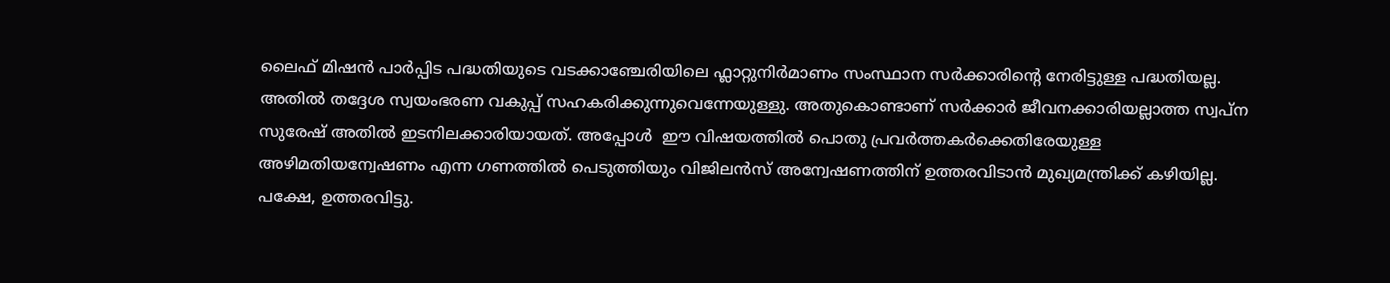ലൈഫ് മിഷന്‍ പാര്‍പ്പിട പദ്ധതിയുടെ വടക്കാഞ്ചേരിയിലെ ഫ്ലാറ്റുനിര്‍മാണം സംസ്ഥാന സര്‍ക്കാരിന്റെ നേരിട്ടുള്ള പദ്ധതിയല്ല. അതില്‍ തദ്ദേശ സ്വയംഭരണ വകുപ്പ് സഹകരിക്കുന്നുവെന്നേയുള്ളു. അതുകൊണ്ടാണ് സര്‍ക്കാര്‍ ജീവനക്കാരിയല്ലാത്ത സ്വപ്ന സുരേഷ് അതില്‍ ഇടനിലക്കാരിയായത്. അപ്പോള്‍  ഈ വിഷയത്തില്‍ പൊതു പ്രവര്‍ത്തകര്‍ക്കെതിരേയുള്ള അഴിമതിയന്വേഷണം എന്ന ഗണത്തില്‍ പെടുത്തിയും വിജിലന്‍സ് അന്വേഷണത്തിന് ഉത്തരവിടാന്‍ മുഖ്യമന്ത്രിക്ക് കഴിയില്ല. പക്ഷേ, ഉത്തരവിട്ടു.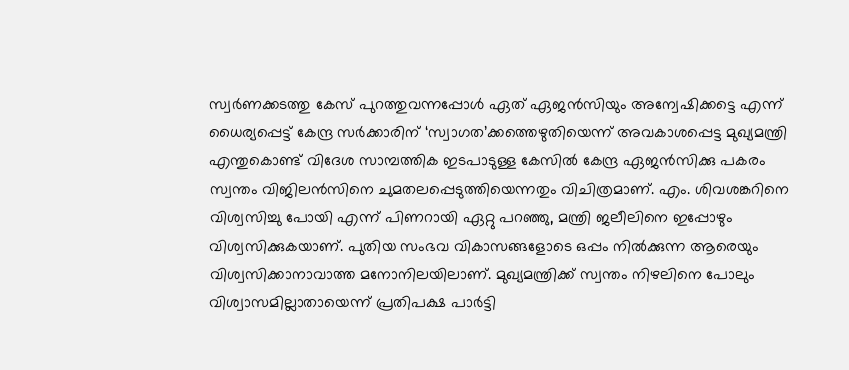സ്വര്‍ണക്കടത്തു കേസ് പുറത്തുവന്നപ്പോള്‍ ഏത് ഏജന്‍സിയും അന്വേഷിക്കട്ടെ എന്ന് ധൈര്യപ്പെട്ട് കേന്ദ്ര സര്‍ക്കാരിന് ‘സ്വാഗത’ക്കത്തെഴുതിയെന്ന് അവകാശപ്പെട്ട മുഖ്യമന്ത്രി എന്തുകൊണ്ട് വിദേശ സാമ്പത്തിക ഇടപാടുള്ള കേസില്‍ കേന്ദ്ര ഏജന്‍സിക്കു പകരം സ്വന്തം വിജിലന്‍സിനെ ചുമതലപ്പെടുത്തിയെന്നതും വിചിത്രമാണ്. എം. ശിവശങ്കറിനെ വിശ്വസിച്ചു പോയി എന്ന് പിണറായി ഏറ്റു പറഞ്ഞു, മന്ത്രി ജലീലിനെ ഇപ്പോഴും വിശ്വസിക്കുകയാണ്. പുതിയ സംഭവ വികാസങ്ങളോടെ ഒപ്പം നില്‍ക്കുന്ന ആരെയും വിശ്വസിക്കാനാവാത്ത മനോനിലയിലാണ്. മുഖ്യമന്ത്രിക്ക് സ്വന്തം നിഴലിനെ പോലും വിശ്വാസമില്ലാതായെന്ന് പ്രതിപക്ഷ പാര്‍ട്ടി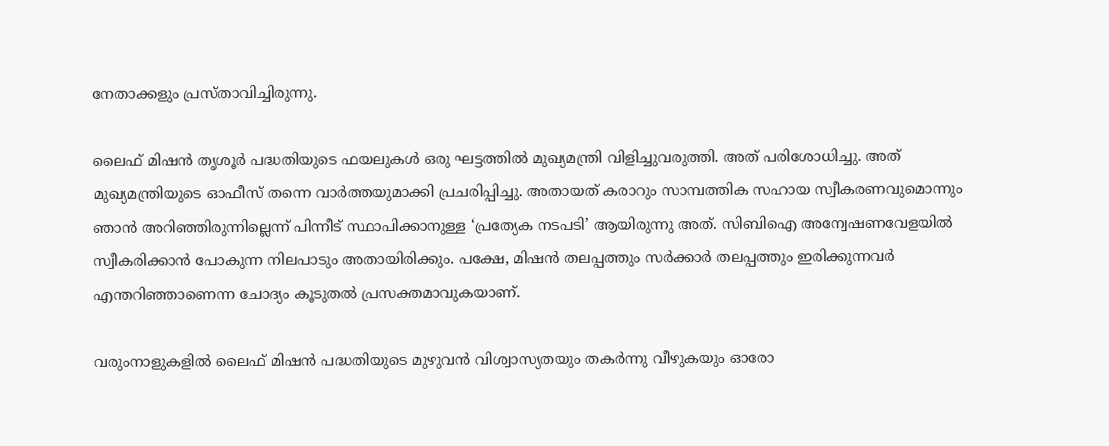നേതാക്കളും പ്രസ്താവിച്ചിരുന്നു.

ലൈഫ് മിഷന്‍ തൃശൂര്‍ പദ്ധതിയുടെ ഫയലുകള്‍ ഒരു ഘട്ടത്തില്‍ മുഖ്യമന്ത്രി വിളിച്ചുവരുത്തി. അത് പരിശോധിച്ചു. അത് മുഖ്യമന്ത്രിയുടെ ഓഫീസ് തന്നെ വാര്‍ത്തയുമാക്കി പ്രചരിപ്പിച്ചു. അതായത് കരാറും സാമ്പത്തിക സഹായ സ്വീകരണവുമൊന്നും ഞാന്‍ അറിഞ്ഞിരുന്നില്ലെന്ന് പിന്നീട് സ്ഥാപിക്കാനുള്ള ‘പ്രത്യേക നടപടി’ ആയിരുന്നു അത്. സിബിഐ അന്വേഷണവേളയില്‍ സ്വീകരിക്കാന്‍ പോകുന്ന നിലപാടും അതായിരിക്കും. പക്ഷേ, മിഷന്‍ തലപ്പത്തും സര്‍ക്കാര്‍ തലപ്പത്തും ഇരിക്കുന്നവര്‍ എന്തറിഞ്ഞാണെന്ന ചോദ്യം കൂടുതല്‍ പ്രസക്തമാവുകയാണ്.

വരുംനാളുകളില്‍ ലൈഫ് മിഷന്‍ പദ്ധതിയുടെ മുഴുവന്‍ വിശ്വാസ്യതയും തകര്‍ന്നു വീഴുകയും ഓരോ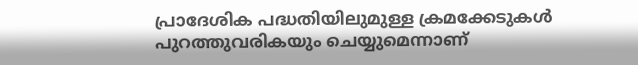പ്രാദേശിക പദ്ധതിയിലുമുള്ള ക്രമക്കേടുകള്‍ പുറത്തുവരികയും ചെയ്യുമെന്നാണ്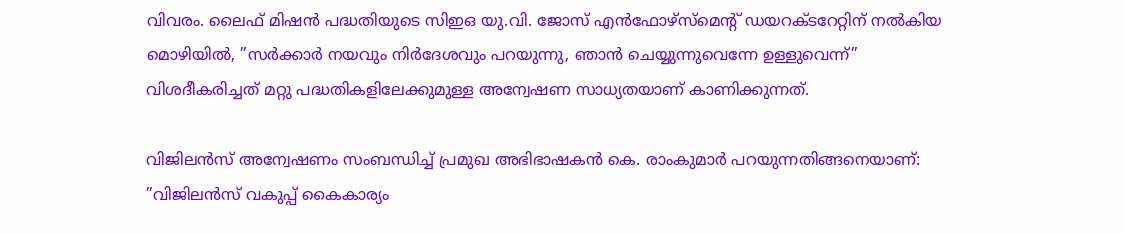വിവരം. ലൈഫ് മിഷന്‍ പദ്ധതിയുടെ സിഇഒ യു.വി. ജോസ് എന്‍ഫോഴ്സ്മെന്റ് ഡയറക്ടറേറ്റിന് നല്‍കിയ മൊഴിയില്‍, ”സര്‍ക്കാര്‍ നയവും നിര്‍ദേശവും പറയുന്നു, ഞാന്‍ ചെയ്യുന്നുവെന്നേ ഉള്ളുവെന്ന്” വിശദീകരിച്ചത് മറ്റു പദ്ധതികളിലേക്കുമുള്ള അന്വേഷണ സാധ്യതയാണ് കാണിക്കുന്നത്.

വിജിലന്‍സ് അന്വേഷണം സംബന്ധിച്ച് പ്രമുഖ അഭിഭാഷകന്‍ കെ. രാംകുമാര്‍ പറയുന്നതിങ്ങനെയാണ്: ”വിജിലന്‍സ് വകുപ്പ് കൈകാര്യം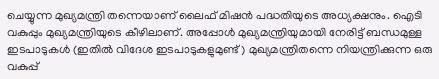ചെയ്യുന്ന മുഖ്യമന്ത്രി തന്നെയാണ് ലൈഫ് മിഷന്‍ പദ്ധതിയുടെ അധ്യക്ഷനും. ഐടി വകുപ്പും മുഖ്യമന്ത്രിയുടെ കീഴിലാണ്. അപ്പോള്‍ മുഖ്യമന്ത്രിയുമായി നേരിട്ട് ബന്ധമുള്ള ഇടപാടുകള്‍ (ഇതില്‍ വിദേശ ഇടപാടുകളുമുണ്ട്) മുഖ്യമന്ത്രിതന്നെ നിയന്ത്രിക്കുന്ന ഒരു വകുപ്പ്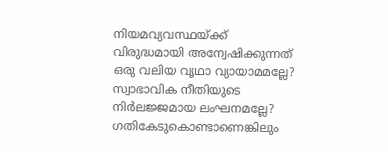നിയമവ്യവസ്ഥയ്‌ക്ക് വിരുദ്ധമായി അന്വേഷിക്കുന്നത് ഒരു വലിയ വൃഥാ വ്യായാമമല്ലേ? സ്വാഭാവിക നീതിയുടെ നിര്‍ലജ്ജമായ ലംഘനമല്ലേ? ഗതികേടുകൊണ്ടാണെങ്കിലും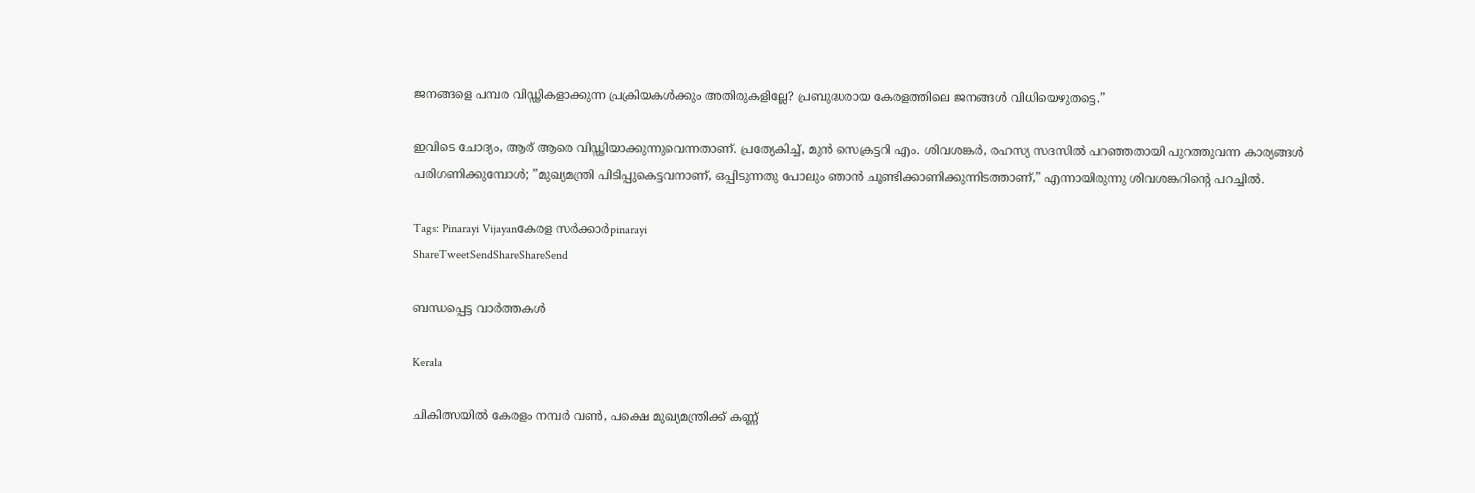ജനങ്ങളെ പമ്പര വിഡ്ഢികളാക്കുന്ന പ്രക്രിയകള്‍ക്കും അതിരുകളില്ലേ? പ്രബുദ്ധരായ കേരളത്തിലെ ജനങ്ങള്‍ വിധിയെഴുതട്ടെ.”

ഇവിടെ ചോദ്യം, ആര് ആരെ വിഡ്ഢിയാക്കുന്നുവെന്നതാണ്. പ്രത്യേകിച്ച്, മുന്‍ സെക്രട്ടറി എം. ശിവശങ്കര്‍, രഹസ്യ സദസില്‍ പറഞ്ഞതായി പുറത്തുവന്ന കാര്യങ്ങള്‍ പരിഗണിക്കുമ്പോള്‍; ”മുഖ്യമന്ത്രി പിടിപ്പുകെട്ടവനാണ്, ഒപ്പിടുന്നതു പോലും ഞാന്‍ ചൂണ്ടിക്കാണിക്കുന്നിടത്താണ്,” എന്നായിരുന്നു ശിവശങ്കറിന്റെ പറച്ചില്‍.

Tags: Pinarayi Vijayanകേരള സര്‍ക്കാര്‍pinarayi
ShareTweetSendShareShareSend

ബന്ധപ്പെട്ട വാര്‍ത്തകള്‍

Kerala

ചികിത്സയില്‍ കേരളം നമ്പര്‍ വണ്‍, പക്ഷെ മുഖ്യമന്ത്രിക്ക് കണ്ണ്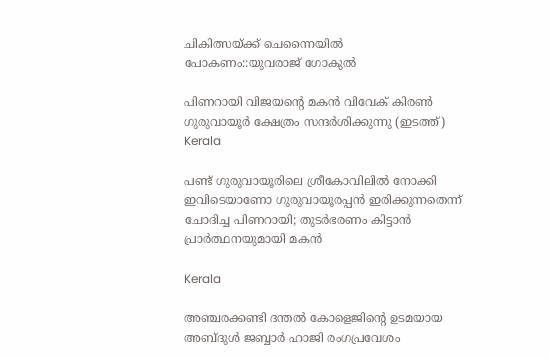ചികിത്സയ്‌ക്ക് ചെന്നൈയില്‍ പോകണം::യുവരാജ് ഗോകുല്‍

പിണറായി വിജയന്‍റെ മകന്‍ വിവേക് കിരണ്‍ ഗുരുവായൂര്‍ ക്ഷേത്രം സന്ദര്‍ശിക്കുന്നു (ഇടത്ത്)
Kerala

പണ്ട് ഗുരുവായൂരിലെ ശ്രീകോവിലില്‍ നോക്കി ഇവിടെയാണോ ഗുരുവായൂരപ്പന്‍ ഇരിക്കുന്നതെന്ന് ചോദിച്ച പിണറായി; തുടര്‍ഭരണം കിട്ടാന്‍ പ്രാര്‍ത്ഥനയുമായി മകന്‍

Kerala

അഞ്ചരക്കണ്ടി ദന്തല്‍ കോളെജിന്റെ ഉടമയായ അബ്ദുള്‍ ജബ്ബാര്‍ ഹാജി രംഗപ്രവേശം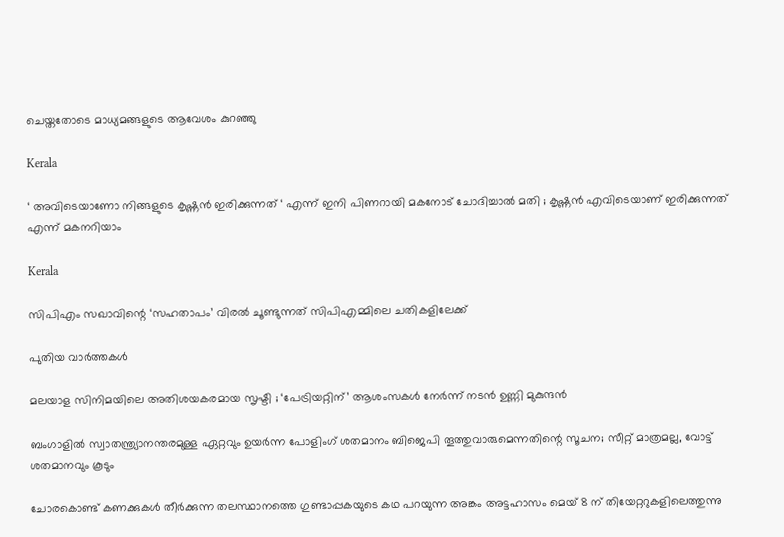ചെയ്തതോടെ മാധ്യമങ്ങളുടെ ആവേശം കുറഞ്ഞു

Kerala

‘ അവിടെയാണോ നിങ്ങളുടെ കൃഷ്ണൻ ഇരിക്കുന്നത് ‘ എന്ന് ഇനി പിണറായി മകനോട് ചോദിച്ചാൽ മതി ; കൃഷ്ണൻ എവിടെയാണ് ഇരിക്കുന്നത് എന്ന് മകനറിയാം

Kerala

സിപിഎം സഖാവിന്റെ ‘സഹതാപം’ വിരൽ ചൂണ്ടുന്നത് സിപിഎമ്മിലെ ചതികളിലേക്ക്

പുതിയ വാര്‍ത്തകള്‍

മലയാള സിനിമയിലെ അതിശയകരമായ സൃഷ്ടി ; ‘പേട്രിയറ്റിന്’ ആശംസകൾ നേർന്ന് നടൻ ഉണ്ണി മുകുന്ദൻ

ബംഗാളില്‍ സ്വാതന്ത്ര്യാനന്തരമുള്ള ഏറ്റവും ഉയര്‍ന്ന പോളിംഗ് ശതമാനം ബിജെപി തൂത്തുവാരുമെന്നതിന്റെ സൂചന; സീറ്റ് മാത്രമല്ല, വോട്ട് ശതമാനവും കൂടും

ചോരകൊണ്ട് കണക്കുകൾ തീർക്കുന്ന തലസ്ഥാനത്തെ ഗുണ്ടാപ്പകയുടെ കഥ പറയുന്ന അങ്കം അട്ടഹാസം മെയ് 8 ന് തിയേറ്ററുകളിലെത്തുന്നു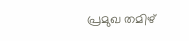പ്രമുഖ തമിഴ്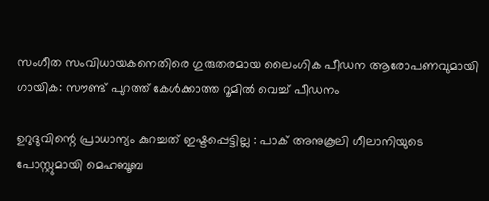സംഗീത സംവിധായകനെതിരെ ഗുരുതരമായ ലൈംഗിക പീഡന ആരോപണവുമായി ഗായിക: സൗണ്ട് പുറത്ത് കേൾക്കാത്ത റൂമിൽ വെച്ച് പീഡനം

ഉറുദുവിന്റെ പ്രാധാന്യം കുറച്ചത് ഇഷ്ടപ്പെട്ടില്ല : പാക് അനുകൂലി ഗീലാനിയുടെ പോസ്റ്റുമായി മെഹബൂബ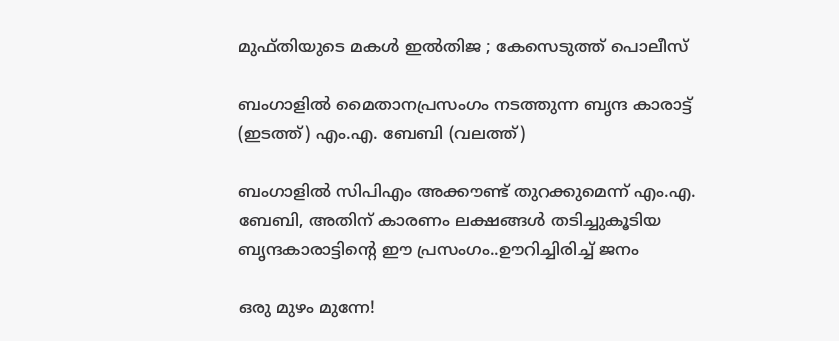മുഫ്തിയുടെ മകൾ ഇൽതിജ ; കേസെടുത്ത് പൊലീസ്

ബംഗാളില്‍ മൈതാനപ്രസംഗം നടത്തുന്ന ബൃന്ദ കാരാട്ട് (ഇടത്ത്) എം.എ. ബേബി (വലത്ത്)

ബംഗാളില്‍ സിപിഎം അക്കൗണ്ട് തുറക്കുമെന്ന് എം.എ. ബേബി, അതിന് കാരണം ലക്ഷങ്ങള്‍ തടിച്ചുകൂടിയ ബൃന്ദകാരാട്ടിന്റെ ഈ പ്രസംഗം..ഊറിച്ചിരിച്ച് ജനം

ഒരു മുഴം മുന്നേ!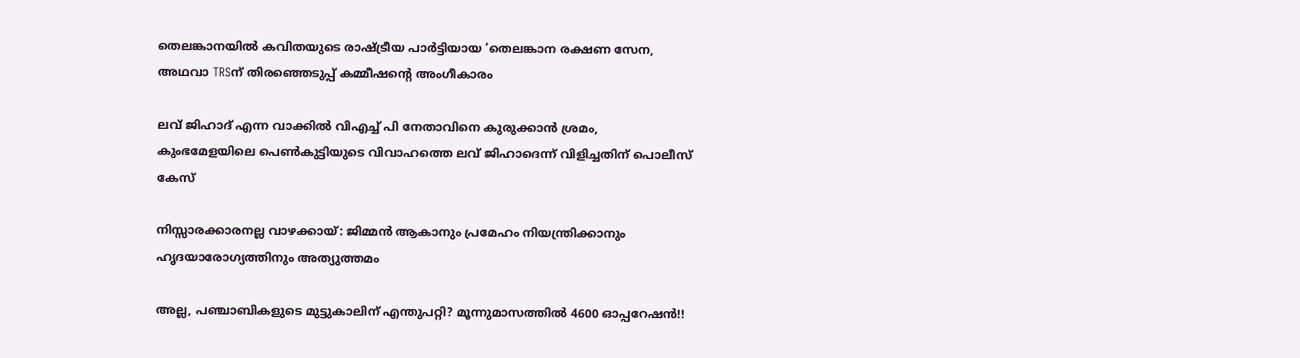തെലങ്കാനയിൽ കവിതയുടെ രാഷ്‌ട്രീയ പാർട്ടിയായ ‘തെലങ്കാന രക്ഷണ സേന, അഥവാ TRSന് തിരഞ്ഞെടുപ്പ് കമ്മീഷന്റെ അംഗീകാരം

ലവ് ജിഹാദ് എന്ന വാക്കില്‍ വിഎച്ച് പി നേതാവിനെ കുരുക്കാന്‍ ശ്രമം, കുംഭമേളയിലെ പെണ്‍കുട്ടിയുടെ വിവാഹത്തെ ലവ് ജിഹാദെന്ന് വിളിച്ചതിന് പൊലീസ് കേസ്

നിസ്സാരക്കാരനല്ല വാഴക്കായ്: ജിമ്മൻ ആകാനും പ്രമേഹം നിയന്ത്രിക്കാനും ഹൃദയാരോഗ്യത്തിനും അത്യുത്തമം

അല്ല, പഞ്ചാബികളുടെ മുട്ടുകാലിന് എന്തുപറ്റി? മൂന്നുമാസത്തിൽ 4600 ഓപ്പറേഷൻ!!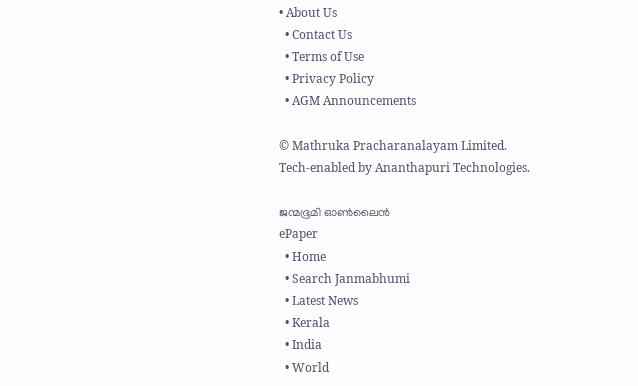• About Us
  • Contact Us
  • Terms of Use
  • Privacy Policy
  • AGM Announcements

© Mathruka Pracharanalayam Limited.
Tech-enabled by Ananthapuri Technologies.

ജന്മഭൂമി ഓണ്‍ലൈന്‍
ePaper
  • Home
  • Search Janmabhumi
  • Latest News
  • Kerala
  • India
  • World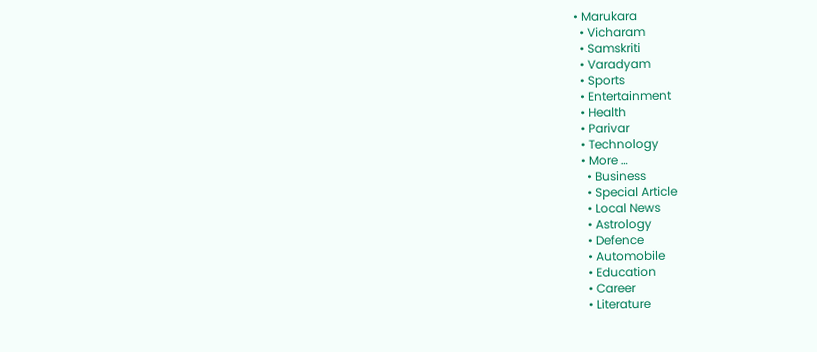• Marukara
  • Vicharam
  • Samskriti
  • Varadyam
  • Sports
  • Entertainment
  • Health
  • Parivar
  • Technology
  • More …
    • Business
    • Special Article
    • Local News
    • Astrology
    • Defence
    • Automobile
    • Education
    • Career
    • Literature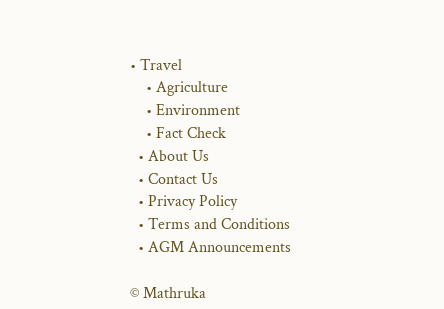• Travel
    • Agriculture
    • Environment
    • Fact Check
  • About Us
  • Contact Us
  • Privacy Policy
  • Terms and Conditions
  • AGM Announcements

© Mathruka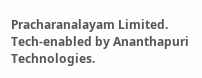Pracharanalayam Limited.
Tech-enabled by Ananthapuri Technologies.